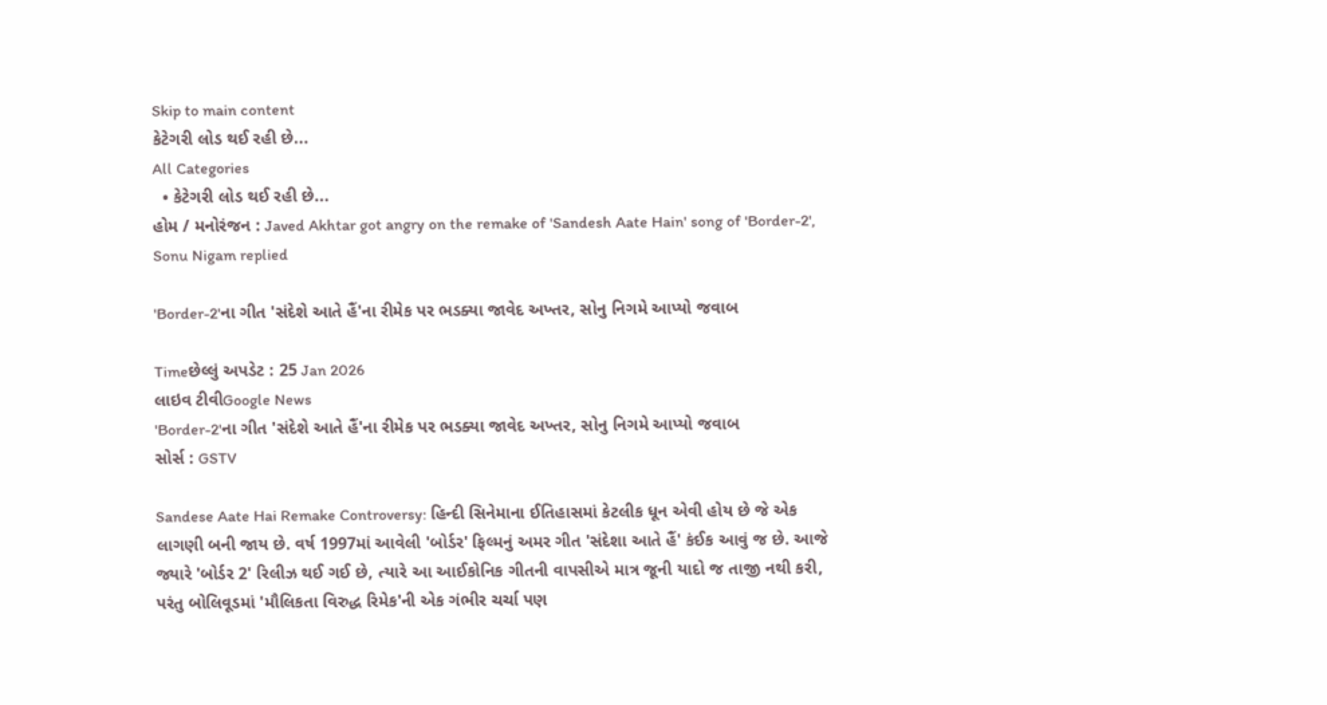Skip to main content
કેટેગરી લોડ થઈ રહી છે...
All Categories
  • કેટેગરી લોડ થઈ રહી છે...
હોમ / મનોરંજન : Javed Akhtar got angry on the remake of 'Sandesh Aate Hain' song of 'Border-2', Sonu Nigam replied

'Border-2'ના ગીત 'સંદેશે આતે હૈં'ના રીમેક પર ભડક્યા જાવેદ અખ્તર, સોનુ નિગમે આપ્યો જવાબ

Timeછેલ્લું અપડેટ : 25 Jan 2026
લાઇવ ટીવીGoogle News
'Border-2'ના ગીત 'સંદેશે આતે હૈં'ના રીમેક પર ભડક્યા જાવેદ અખ્તર, સોનુ નિગમે આપ્યો જવાબ
સોર્સ : GSTV

Sandese Aate Hai Remake Controversy: હિન્દી સિનેમાના ઈતિહાસમાં કેટલીક ધૂન એવી હોય છે જે એક લાગણી બની જાય છે. વર્ષ 1997માં આવેલી 'બોર્ડર' ફિલ્મનું અમર ગીત 'સંદેશા આતે હૈં' કંઈક આવું જ છે. આજે જ્યારે 'બોર્ડર 2' રિલીઝ થઈ ગઈ છે, ત્યારે આ આઈકોનિક ગીતની વાપસીએ માત્ર જૂની યાદો જ તાજી નથી કરી, પરંતુ બોલિવૂડમાં 'મૌલિકતા વિરુદ્ધ રિમેક'ની એક ગંભીર ચર્ચા પણ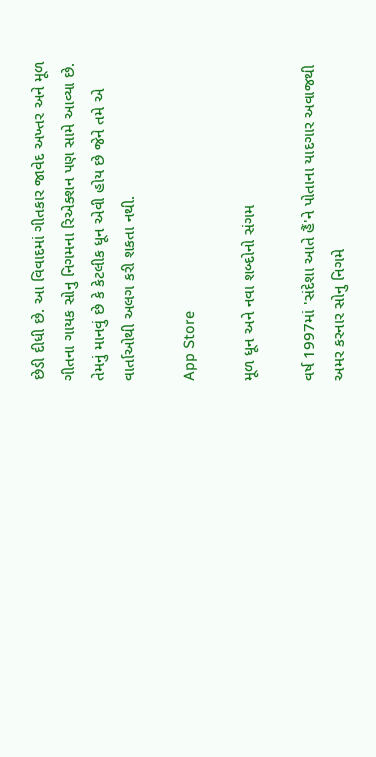છેડી દીધી છે. આ વિવાદમાં ગીતકાર જાવેદ અખ્તર અને મૂળ ગીતના ગાયક સોનુ નિગમના રિએક્શન પણ સામે આવ્યા છે. તેમનું માનવું છે કે કેટલીક ધૂન એવી હોય છે જેને તમે એ વાર્તાઓથી અલગ કરી શકતા નથી.

App Store

મૂળ ધૂન અને નવા શબ્દોનો સંગમ

વર્ષ 1997માં 'સંદેશા આતે હૈં'ને પોતાના યાદગાર અવાજથી અમર કરનાર સોનુ નિગમે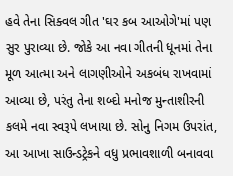હવે તેના સિક્વલ ગીત 'ઘર કબ આઓગે'માં પણ સુર પુરાવ્યા છે. જોકે આ નવા ગીતની ધૂનમાં તેના મૂળ આત્મા અને લાગણીઓને અકબંધ રાખવામાં આવ્યા છે, પરંતુ તેના શબ્દો મનોજ મુન્તાશીરની કલમે નવા સ્વરૂપે લખાયા છે. સોનુ નિગમ ઉપરાંત, આ આખા સાઉન્ડટ્રેકને વધુ પ્રભાવશાળી બનાવવા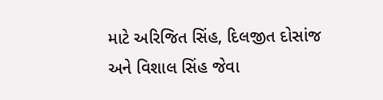માટે અરિજિત સિંહ, દિલજીત દોસાંજ અને વિશાલ સિંહ જેવા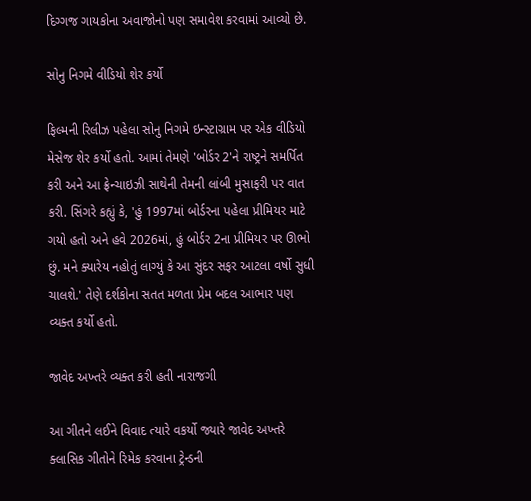દિગ્ગજ ગાયકોના અવાજોનો પણ સમાવેશ કરવામાં આવ્યો છે.

સોનુ નિગમે વીડિયો શેર કર્યો

ફિલ્મની રિલીઝ પહેલા સોનુ નિગમે ઇન્સ્ટાગ્રામ પર એક વીડિયો મેસેજ શેર કર્યો હતો. આમાં તેમણે 'બોર્ડર 2'ને રાષ્ટ્રને સમર્પિત કરી અને આ ફ્રેન્ચાઇઝી સાથેની તેમની લાંબી મુસાફરી પર વાત કરી. સિંગરે કહ્યું કે, 'હું 1997માં બોર્ડરના પહેલા પ્રીમિયર માટે ગયો હતો અને હવે 2026માં, હું બોર્ડર 2ના પ્રીમિયર પર ઊભો છું. મને ક્યારેય નહોતું લાગ્યું કે આ સુંદર સફર આટલા વર્ષો સુધી ચાલશે.' તેણે દર્શકોના સતત મળતા પ્રેમ બદલ આભાર પણ વ્યક્ત કર્યો હતો.

જાવેદ અખ્તરે વ્યક્ત કરી હતી નારાજગી

આ ગીતને લઈને વિવાદ ત્યારે વકર્યો જ્યારે જાવેદ અખ્તરે ક્લાસિક ગીતોને રિમેક કરવાના ટ્રેન્ડની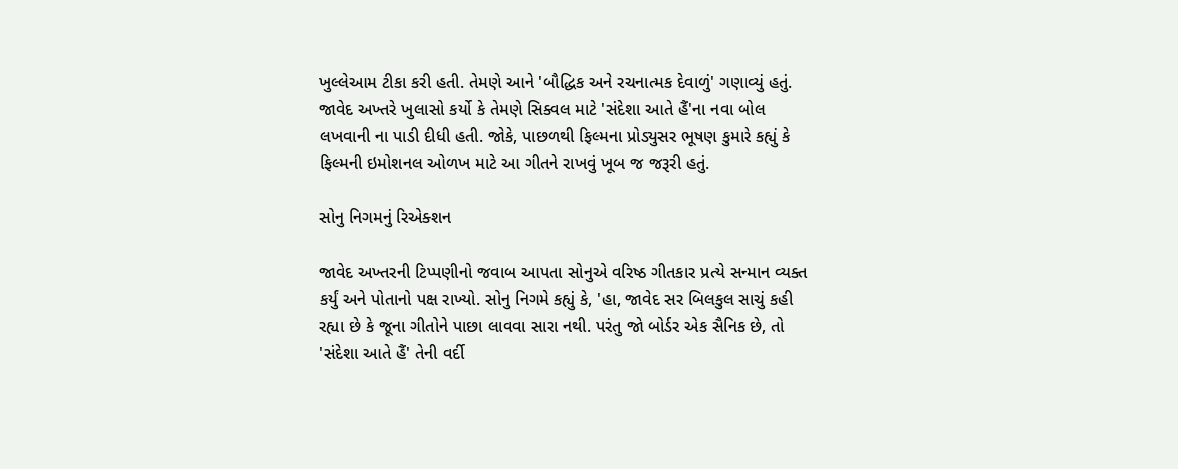ખુલ્લેઆમ ટીકા કરી હતી. તેમણે આને 'બૌદ્ધિક અને રચનાત્મક દેવાળું' ગણાવ્યું હતું. જાવેદ અખ્તરે ખુલાસો કર્યો કે તેમણે સિક્વલ માટે 'સંદેશા આતે હૈં'ના નવા બોલ લખવાની ના પાડી દીધી હતી. જોકે, પાછળથી ફિલ્મના પ્રોડ્યુસર ભૂષણ કુમારે કહ્યું કે ફિલ્મની ઇમોશનલ ઓળખ માટે આ ગીતને રાખવું ખૂબ જ જરૂરી હતું.

સોનુ નિગમનું રિએક્શન

જાવેદ અખ્તરની ટિપ્પણીનો જવાબ આપતા સોનુએ વરિષ્ઠ ગીતકાર પ્રત્યે સન્માન વ્યક્ત કર્યું અને પોતાનો પક્ષ રાખ્યો. સોનુ નિગમે કહ્યું કે, 'હા, જાવેદ સર બિલકુલ સાચું કહી રહ્યા છે કે જૂના ગીતોને પાછા લાવવા સારા નથી. પરંતુ જો બોર્ડર એક સૈનિક છે, તો 'સંદેશા આતે હૈં' તેની વર્દી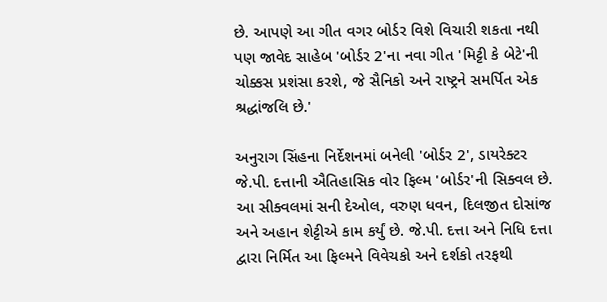છે. આપણે આ ગીત વગર બોર્ડર વિશે વિચારી શકતા નથી પણ જાવેદ સાહેબ 'બોર્ડર 2'ના નવા ગીત 'મિટ્ટી કે બેટે'ની ચોક્કસ પ્રશંસા કરશે, જે સૈનિકો અને રાષ્ટ્રને સમર્પિત એક શ્રદ્ધાંજલિ છે.'

અનુરાગ સિંહના નિર્દેશનમાં બનેલી 'બોર્ડર 2', ડાયરેક્ટર જે.પી. દત્તાની ઐતિહાસિક વોર ફિલ્મ 'બોર્ડર'ની સિક્વલ છે. આ સીક્વલમાં સની દેઓલ, વરુણ ધવન, દિલજીત દોસાંજ અને અહાન શેટ્ટીએ કામ કર્યું છે. જે.પી. દત્તા અને નિધિ દત્તા દ્વારા નિર્મિત આ ફિલ્મને વિવેચકો અને દર્શકો તરફથી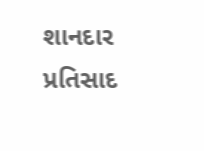શાનદાર પ્રતિસાદ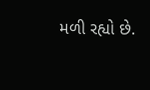મળી રહ્યો છે.